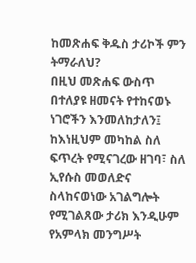ከመጽሐፍ ቅዱስ ታሪኮች ምን ትማራለህ?
በዚህ መጽሐፍ ውስጥ በተለያዩ ዘመናት የተከናወኑ ነገሮችን እንመለከታለን፤ ከእነዚህም መካከል ስለ ፍጥረት የሚናገረው ዘገባ፣ ስለ ኢየሱስ መወለድና ስላከናወነው አገልግሎት የሚገልጸው ታሪክ እንዲሁም የአምላክ መንግሥት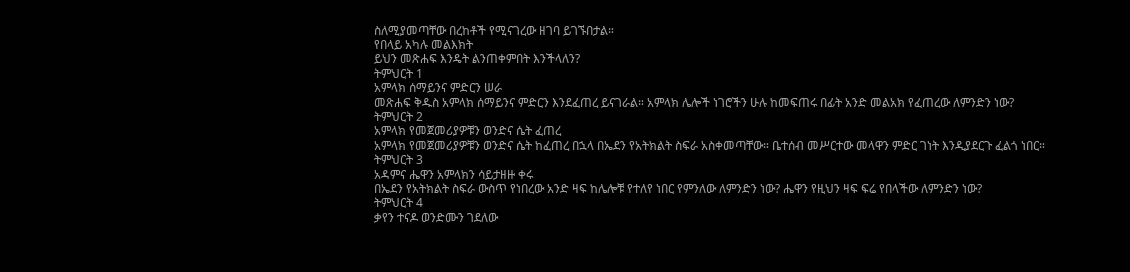ስለሚያመጣቸው በረከቶች የሚናገረው ዘገባ ይገኙበታል።
የበላይ አካሉ መልእክት
ይህን መጽሐፍ እንዴት ልንጠቀምበት እንችላለን?
ትምህርት 1
አምላክ ሰማይንና ምድርን ሠራ
መጽሐፍ ቅዱስ አምላክ ሰማይንና ምድርን እንደፈጠረ ይናገራል። አምላክ ሌሎች ነገሮችን ሁሉ ከመፍጠሩ በፊት አንድ መልአክ የፈጠረው ለምንድን ነው?
ትምህርት 2
አምላክ የመጀመሪያዎቹን ወንድና ሴት ፈጠረ
አምላክ የመጀመሪያዎቹን ወንድና ሴት ከፈጠረ በኋላ በኤደን የአትክልት ስፍራ አስቀመጣቸው። ቤተሰብ መሥርተው መላዋን ምድር ገነት እንዲያደርጉ ፈልጎ ነበር።
ትምህርት 3
አዳምና ሔዋን አምላክን ሳይታዘዙ ቀሩ
በኤደን የአትክልት ስፍራ ውስጥ የነበረው አንድ ዛፍ ከሌሎቹ የተለየ ነበር የምንለው ለምንድን ነው? ሔዋን የዚህን ዛፍ ፍሬ የበላችው ለምንድን ነው?
ትምህርት 4
ቃየን ተናዶ ወንድሙን ገደለው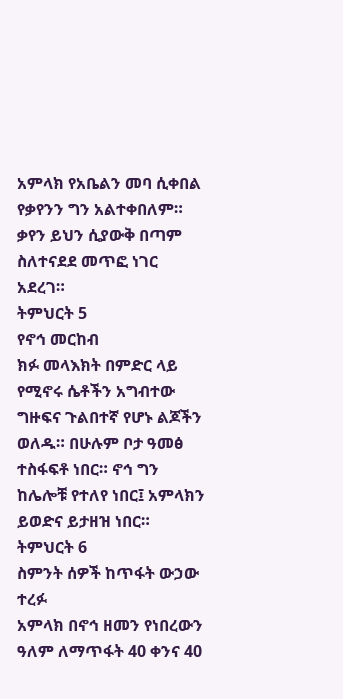አምላክ የአቤልን መባ ሲቀበል የቃየንን ግን አልተቀበለም። ቃየን ይህን ሲያውቅ በጣም ስለተናደደ መጥፎ ነገር አደረገ።
ትምህርት 5
የኖኅ መርከብ
ክፉ መላእክት በምድር ላይ የሚኖሩ ሴቶችን አግብተው ግዙፍና ጉልበተኛ የሆኑ ልጆችን ወለዱ። በሁሉም ቦታ ዓመፅ ተስፋፍቶ ነበር። ኖኅ ግን ከሌሎቹ የተለየ ነበር፤ አምላክን ይወድና ይታዘዝ ነበር።
ትምህርት 6
ስምንት ሰዎች ከጥፋት ውኃው ተረፉ
አምላክ በኖኅ ዘመን የነበረውን ዓለም ለማጥፋት 40 ቀንና 40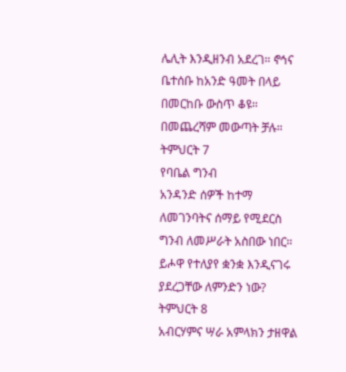ሌሊት እንዲዘንብ አደረገ። ኖኅና ቤተሰቡ ከአንድ ዓመት በላይ በመርከቡ ውስጥ ቆዩ። በመጨረሻም መውጣት ቻሉ።
ትምህርት 7
የባቤል ግንብ
አንዳንድ ሰዎች ከተማ ለመገንባትና ሰማይ የሚደርስ ግንብ ለመሥራት አስበው ነበር። ይሖዋ የተለያየ ቋንቋ እንዲናገሩ ያደረጋቸው ለምንድን ነው?
ትምህርት 8
አብርሃምና ሣራ አምላክን ታዘዋል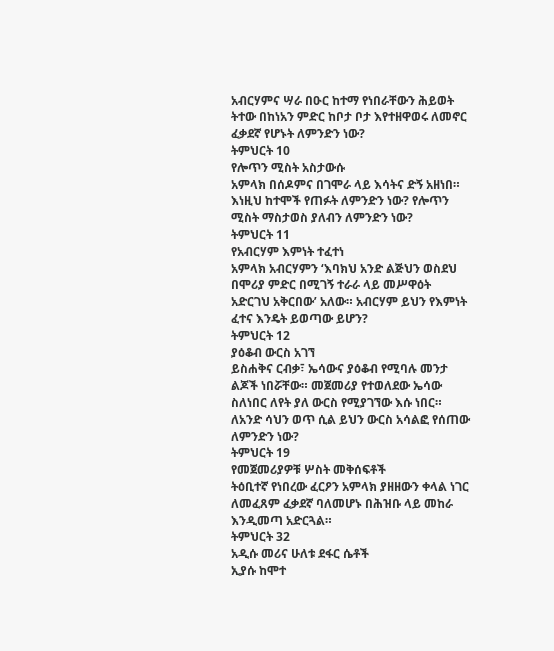አብርሃምና ሣራ በዑር ከተማ የነበራቸውን ሕይወት ትተው በከነአን ምድር ከቦታ ቦታ እየተዘዋወሩ ለመኖር ፈቃደኛ የሆኑት ለምንድን ነው?
ትምህርት 10
የሎጥን ሚስት አስታውሱ
አምላክ በሰዶምና በገሞራ ላይ እሳትና ድኝ አዘነበ። እነዚህ ከተሞች የጠፉት ለምንድን ነው? የሎጥን ሚስት ማስታወስ ያለብን ለምንድን ነው?
ትምህርት 11
የአብርሃም እምነት ተፈተነ
አምላክ አብርሃምን ‘እባክህ አንድ ልጅህን ወስደህ በሞሪያ ምድር በሚገኝ ተራራ ላይ መሥዋዕት አድርገህ አቅርበው’ አለው። አብርሃም ይህን የእምነት ፈተና እንዴት ይወጣው ይሆን?
ትምህርት 12
ያዕቆብ ውርስ አገኘ
ይስሐቅና ርብቃ፣ ኤሳውና ያዕቆብ የሚባሉ መንታ ልጆች ነበሯቸው። መጀመሪያ የተወለደው ኤሳው ስለነበር ለየት ያለ ውርስ የሚያገኘው እሱ ነበር። ለአንድ ሳህን ወጥ ሲል ይህን ውርስ አሳልፎ የሰጠው ለምንድን ነው?
ትምህርት 19
የመጀመሪያዎቹ ሦስት መቅሰፍቶች
ትዕቢተኛ የነበረው ፈርዖን አምላክ ያዘዘውን ቀላል ነገር ለመፈጸም ፈቃደኛ ባለመሆኑ በሕዝቡ ላይ መከራ እንዲመጣ አድርጓል።
ትምህርት 32
አዲሱ መሪና ሁለቱ ደፋር ሴቶች
ኢያሱ ከሞተ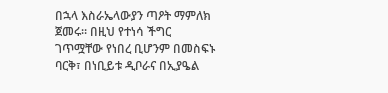በኋላ እስራኤላውያን ጣዖት ማምለክ ጀመሩ። በዚህ የተነሳ ችግር ገጥሟቸው የነበረ ቢሆንም በመስፍኑ ባርቅ፣ በነቢይቱ ዲቦራና በኢያዔል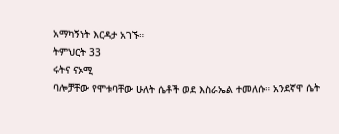አማካኝነት እርዳታ አገኙ።
ትምህርት 33
ሩትና ናኦሚ
ባሎቻቸው የሞቱባቸው ሁለት ሴቶች ወደ እስራኤል ተመለሱ። አንደኛዋ ሴት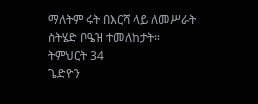ማለትም ሩት በእርሻ ላይ ለመሥራት ስትሄድ ቦዔዝ ተመለከታት።
ትምህርት 34
ጌድዮን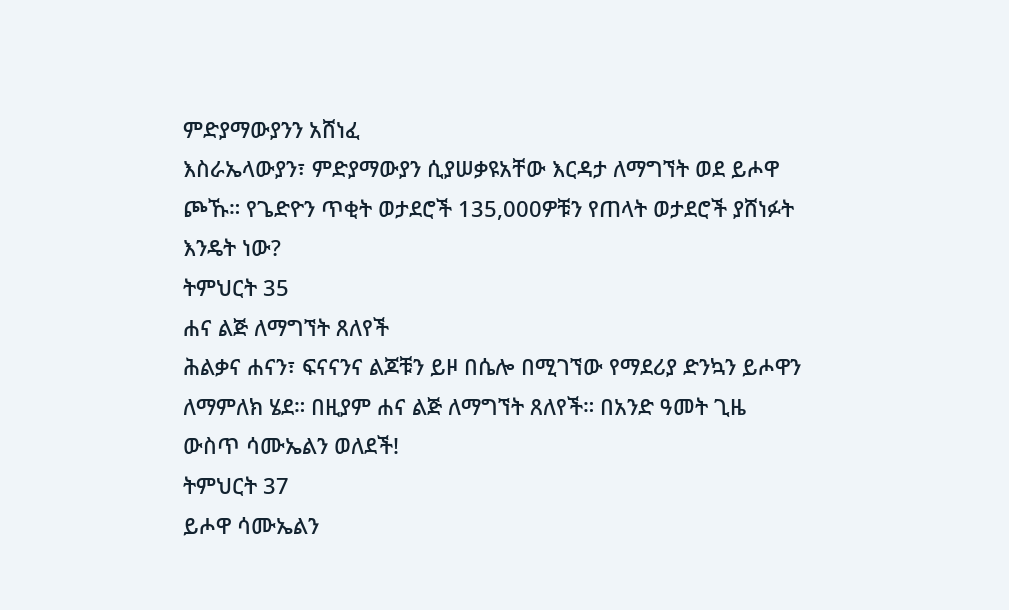ምድያማውያንን አሸነፈ
እስራኤላውያን፣ ምድያማውያን ሲያሠቃዩአቸው እርዳታ ለማግኘት ወደ ይሖዋ ጮኹ። የጌድዮን ጥቂት ወታደሮች 135,000ዎቹን የጠላት ወታደሮች ያሸነፉት እንዴት ነው?
ትምህርት 35
ሐና ልጅ ለማግኘት ጸለየች
ሕልቃና ሐናን፣ ፍናናንና ልጆቹን ይዞ በሴሎ በሚገኘው የማደሪያ ድንኳን ይሖዋን ለማምለክ ሄደ። በዚያም ሐና ልጅ ለማግኘት ጸለየች። በአንድ ዓመት ጊዜ ውስጥ ሳሙኤልን ወለደች!
ትምህርት 37
ይሖዋ ሳሙኤልን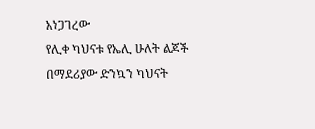አነጋገረው
የሊቀ ካህናቱ የኤሊ ሁለት ልጆች በማደሪያው ድንኳን ካህናት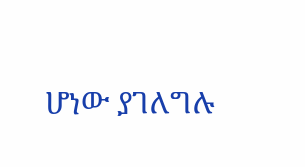ሆነው ያገለግሉ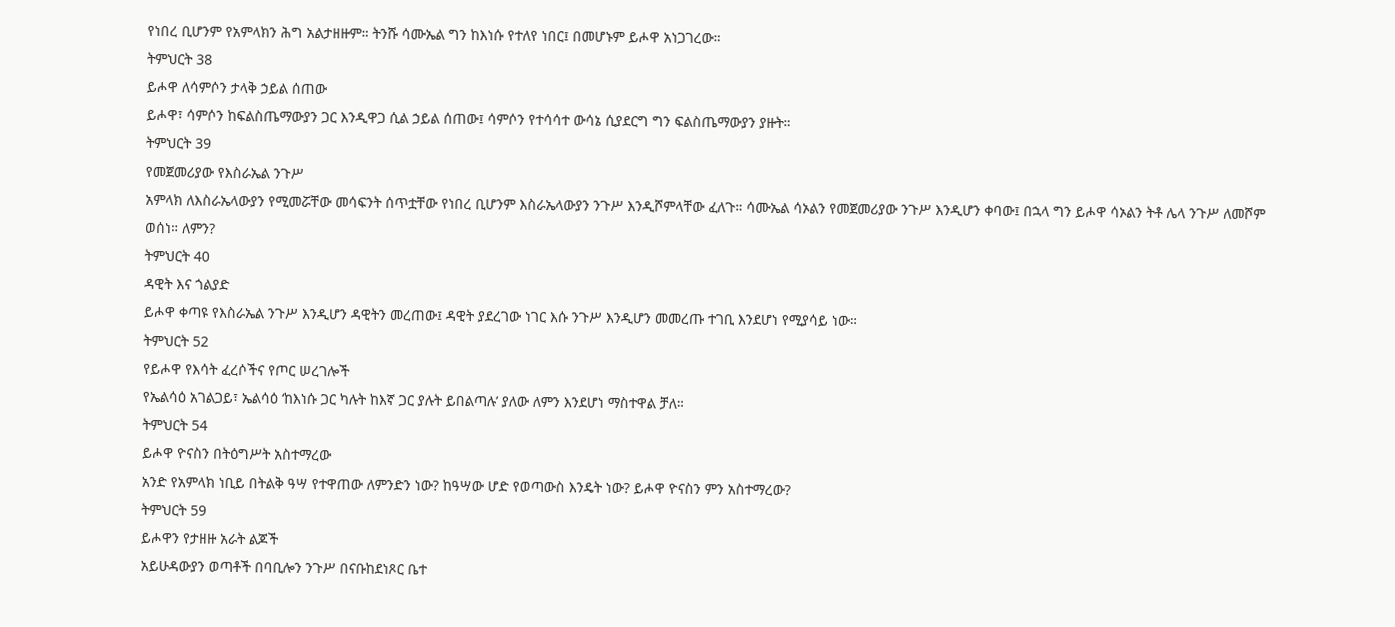የነበረ ቢሆንም የአምላክን ሕግ አልታዘዙም። ትንሹ ሳሙኤል ግን ከእነሱ የተለየ ነበር፤ በመሆኑም ይሖዋ አነጋገረው።
ትምህርት 38
ይሖዋ ለሳምሶን ታላቅ ኃይል ሰጠው
ይሖዋ፣ ሳምሶን ከፍልስጤማውያን ጋር እንዲዋጋ ሲል ኃይል ሰጠው፤ ሳምሶን የተሳሳተ ውሳኔ ሲያደርግ ግን ፍልስጤማውያን ያዙት።
ትምህርት 39
የመጀመሪያው የእስራኤል ንጉሥ
አምላክ ለእስራኤላውያን የሚመሯቸው መሳፍንት ሰጥቷቸው የነበረ ቢሆንም እስራኤላውያን ንጉሥ እንዲሾምላቸው ፈለጉ። ሳሙኤል ሳኦልን የመጀመሪያው ንጉሥ እንዲሆን ቀባው፤ በኋላ ግን ይሖዋ ሳኦልን ትቶ ሌላ ንጉሥ ለመሾም ወሰነ። ለምን?
ትምህርት 40
ዳዊት እና ጎልያድ
ይሖዋ ቀጣዩ የእስራኤል ንጉሥ እንዲሆን ዳዊትን መረጠው፤ ዳዊት ያደረገው ነገር እሱ ንጉሥ እንዲሆን መመረጡ ተገቢ እንደሆነ የሚያሳይ ነው።
ትምህርት 52
የይሖዋ የእሳት ፈረሶችና የጦር ሠረገሎች
የኤልሳዕ አገልጋይ፣ ኤልሳዕ ‘ከእነሱ ጋር ካሉት ከእኛ ጋር ያሉት ይበልጣሉ’ ያለው ለምን እንደሆነ ማስተዋል ቻለ።
ትምህርት 54
ይሖዋ ዮናስን በትዕግሥት አስተማረው
አንድ የአምላክ ነቢይ በትልቅ ዓሣ የተዋጠው ለምንድን ነው? ከዓሣው ሆድ የወጣውስ እንዴት ነው? ይሖዋ ዮናስን ምን አስተማረው?
ትምህርት 59
ይሖዋን የታዘዙ አራት ልጆች
አይሁዳውያን ወጣቶች በባቢሎን ንጉሥ በናቡከደነጾር ቤተ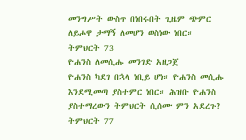መንግሥት ውስጥ በነበሩበት ጊዜም ጭምር ለይሖዋ ታማኝ ለመሆን ወስነው ነበር።
ትምህርት 73
ዮሐንስ ለመሲሑ መንገድ አዘጋጀ
ዮሐንስ ካደገ በኋላ ነቢይ ሆነ። ዮሐንስ መሲሑ እንደሚመጣ ያስተምር ነበር። ሕዝቡ ዮሐንስ ያስተማረውን ትምህርት ሲሰሙ ምን አደረጉ?
ትምህርት 77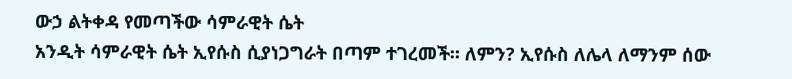ውኃ ልትቀዳ የመጣችው ሳምራዊት ሴት
አንዲት ሳምራዊት ሴት ኢየሱስ ሲያነጋግራት በጣም ተገረመች። ለምን? ኢየሱስ ለሌላ ለማንም ሰው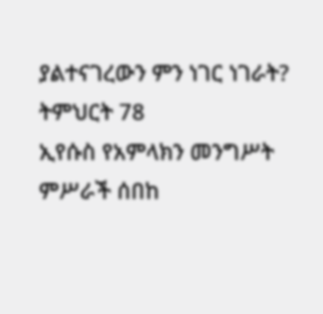ያልተናገረውን ምን ነገር ነገራት?
ትምህርት 78
ኢየሱስ የአምላክን መንግሥት ምሥራች ሰበከ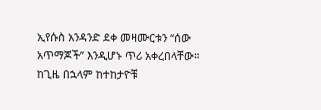ኢየሱስ አንዳንድ ደቀ መዛሙርቱን “ሰው አጥማጆች” እንዲሆኑ ጥሪ አቀረበላቸው። ከጊዜ በኋላም ከተከታዮቹ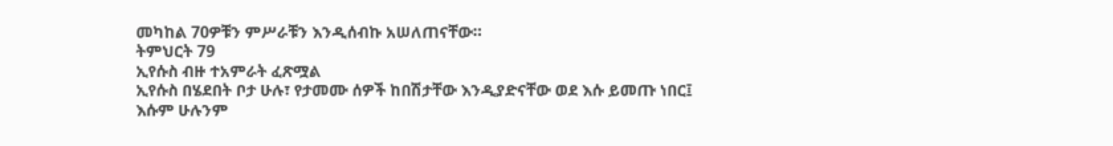መካከል 70ዎቹን ምሥራቹን እንዲሰብኩ አሠለጠናቸው።
ትምህርት 79
ኢየሱስ ብዙ ተአምራት ፈጽሟል
ኢየሱስ በሄደበት ቦታ ሁሉ፣ የታመሙ ሰዎች ከበሽታቸው እንዲያድናቸው ወደ እሱ ይመጡ ነበር፤ እሱም ሁሉንም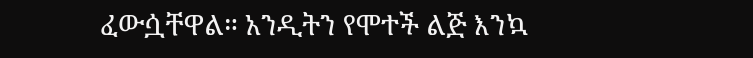ፈውሷቸዋል። አንዲትን የሞተች ልጅ እንኳ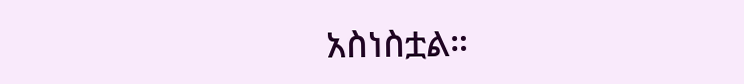አስነስቷል።